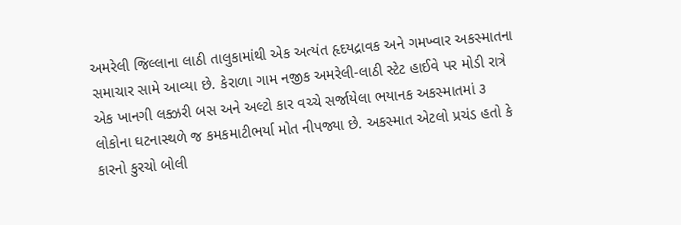અમરેલી જિલ્લાના લાઠી તાલુકામાંથી એક અત્યંત હૃદયદ્રાવક અને ગમખ્વાર અકસ્માતના સમાચાર સામે આવ્યા છે. કેરાળા ગામ નજીક અમરેલી-લાઠી સ્ટેટ હાઈવે પર મોડી રાત્રે એક ખાનગી લક્ઝરી બસ અને અલ્ટો કાર વચ્ચે સર્જાયેલા ભયાનક અકસ્માતમાં ૩ લોકોના ઘટનાસ્થળે જ કમકમાટીભર્યા મોત નીપજ્યા છે. અકસ્માત એટલો પ્રચંડ હતો કે કારનો કુરચો બોલી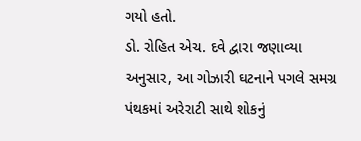ગયો હતો.
ડો. રોહિત એચ. દવે દ્વારા જણાવ્યા અનુસાર, આ ગોઝારી ઘટનાને પગલે સમગ્ર પંથકમાં અરેરાટી સાથે શોકનું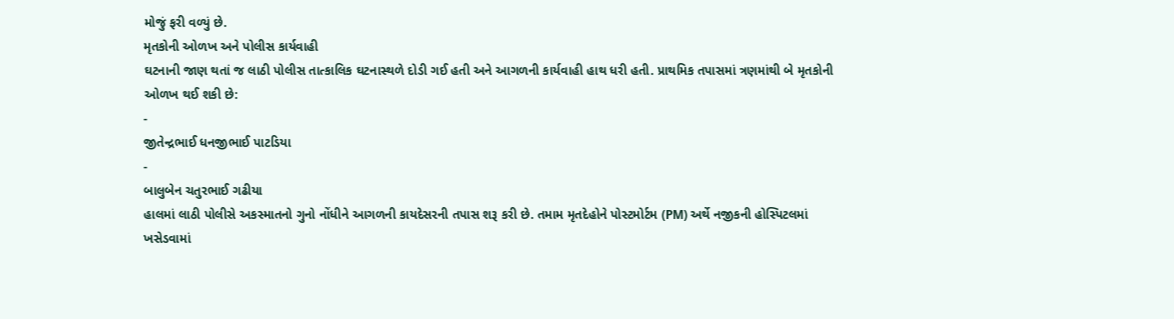મોજું ફરી વળ્યું છે.
મૃતકોની ઓળખ અને પોલીસ કાર્યવાહી
ઘટનાની જાણ થતાં જ લાઠી પોલીસ તાત્કાલિક ઘટનાસ્થળે દોડી ગઈ હતી અને આગળની કાર્યવાહી હાથ ધરી હતી. પ્રાથમિક તપાસમાં ત્રણમાંથી બે મૃતકોની ઓળખ થઈ શકી છે:
-
જીતેન્દ્રભાઈ ધનજીભાઈ પાટડિયા
-
બાલુબેન ચતુરભાઈ ગઢીયા
હાલમાં લાઠી પોલીસે અકસ્માતનો ગુનો નોંધીને આગળની કાયદેસરની તપાસ શરૂ કરી છે. તમામ મૃતદેહોને પોસ્ટમોર્ટમ (PM) અર્થે નજીકની હોસ્પિટલમાં ખસેડવામાં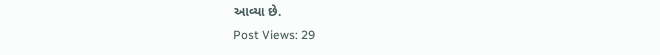આવ્યા છે.
Post Views: 29